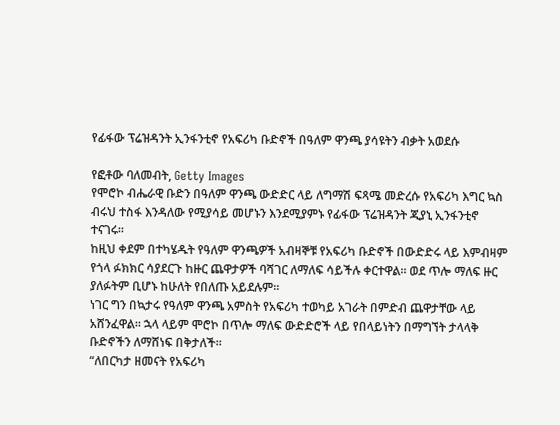የፊፋው ፕሬዝዳንት ኢንፋንቲኖ የአፍሪካ ቡድኖች በዓለም ዋንጫ ያሳዩትን ብቃት አወደሱ

የፎቶው ባለመብት, Getty Images
የሞሮኮ ብሔራዊ ቡድን በዓለም ዋንጫ ውድድር ላይ ለግማሽ ፍጻሜ መድረሱ የአፍሪካ እግር ኳስ ብሩህ ተስፋ እንዳለው የሚያሳይ መሆኑን እንደሚያምኑ የፊፋው ፕሬዝዳንት ጂያኒ ኢንፋንቲኖ ተናገሩ።
ከዚህ ቀደም በተካሄዱት የዓለም ዋንጫዎች አብዛኞቹ የአፍሪካ ቡድኖች በውድድሩ ላይ እምብዛም የጎላ ፉክክር ሳያደርጉ ከዙር ጨዋታዎች ባሻገር ለማለፍ ሳይችሉ ቀርተዋል። ወደ ጥሎ ማለፍ ዙር ያለፉትም ቢሆኑ ከሁለት የበለጡ አይደሉም።
ነገር ግን በኳታሩ የዓለም ዋንጫ አምስት የአፍሪካ ተወካይ አገራት በምድብ ጨዋታቸው ላይ አሸንፈዋል። ኋላ ላይም ሞሮኮ በጥሎ ማለፍ ውድድሮች ላይ የበላይነትን በማግኘት ታላላቅ ቡድኖችን ለማሸነፍ በቅታለች።
“ለበርካታ ዘመናት የአፍሪካ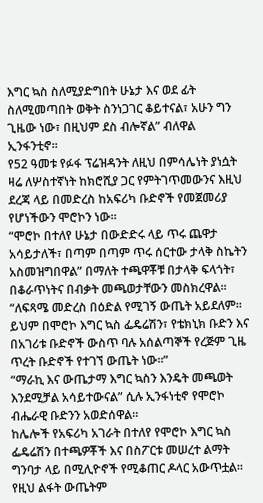እግር ኳስ ስለሚያድግበት ሁኔታ እና ወደ ፊት ስለሚመጣበት ወቅት ስንነጋገር ቆይተናል፣ አሁን ግን ጊዜው ነው፣ በዚህም ደስ ብሎኛል” ብለዋል ኢንፋንቲኖ።
የ52 ዓመቱ የፉፋ ፕሬዝዳንት ለዚህ በምሳሌነት ያነሷት ዛሬ ለሦስተኛነት ከክሮሺያ ጋር የምትገጥመውንና እዚህ ደረጃ ላይ በመድረስ ከአፍሪካ ቡድኖች የመጀመሪያ የሆነችውን ሞሮኮን ነው።
“ሞሮኮ በተለየ ሁኔታ በውድድሩ ላይ ጥሩ ጨዋታ አሳይታለች፣ በጣም በጣም ጥሩ ሰርተው ታላቅ ስኬትን አስመዝግበዋል” በማለት ተጫዋቾቹ በታላቅ ፍላጎት፣ በቆራጥነትና በብቃት መጫወታቸውን መስክረዋል።
“ለፍጻሜ መድረስ በዕድል የሚገኝ ውጤት አይደለም። ይህም በሞሮኮ እግር ኳስ ፌዴሬሽን፣ የቴክኒክ ቡድን እና በአገሪቱ ቡድኖች ውስጥ ባሉ አሰልጣኞች የረጅም ጊዜ ጥረት ቡድኖች የተገኘ ውጤት ነው።”
“ማራኪ እና ውጤታማ እግር ኳስን እንዴት መጫወት እንደሚቻል አሳይተውናል” ሲሉ ኢንፋነቲኖ የሞሮኮ ብሔራዊ ቡድንን አወድሰዋል።
ከሌሎች የአፍሪካ አገራት በተለየ የሞሮኮ እግር ኳስ ፌዴሬሽን በተጫዎቾች እና በስፖርቱ መሠረተ ልማት ግንባታ ላይ በሚሊዮኖች የሚቆጠር ዶላር አውጥቷል። የዚህ ልፋት ውጤትም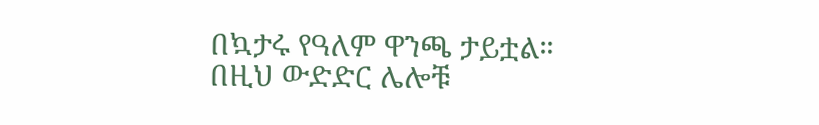በኳታሩ የዓለም ዋንጫ ታይቷል።
በዚህ ውድድር ሌሎቹ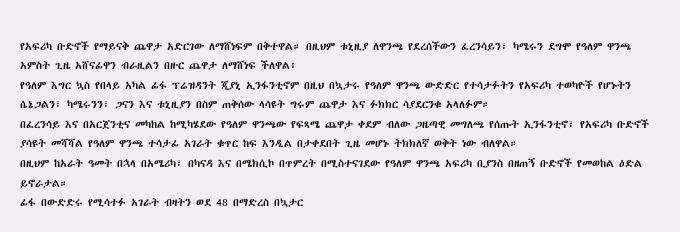የአፍሪካ ቡድኖች የማይናቅ ጨዋታ አድርገው ለማሸነፍም በቅተዋል። በዚህም ቱኒዚያ ለዋንጫ የደረሰችውን ፈረንሳይን፣ ካሜሩን ደግሞ የዓለም ዋንጫ አምስት ጊዜ አሸናፊዋን ብራዚልን በዙር ጨዋታ ለማሸነፍ ችለዋል፥
የዓለም እግር ኳስ የበላይ አካል ፊፋ ፕሬዝዳንት ጂያኒ ኢንፋንቲኖም በዚህ በኳታሩ የዓለም ዋንጫ ውድድር የተሳታፉትን የአፍሪካ ተወካዮች የሆኑትን ሴኔጋልን፣ ካሜሩንን፣ ጋናን እና ቱኒዚያን በስም ጠቅሰው ላሳዩት ግሩም ጨዋታ እና ፉክክር ሳያደርንቁ አላለፉም።
በፈረንሳይ እና በአርጀንቲና መካከል ከሚካሄደው የዓለም ዋንጫው የፍጻሜ ጨዋታ ቀደም ብለው ጋዜጣዊ መግለጫ የሰጡት ኢንፋንቲኖ፣ የአፍሪካ ቡድኖች ያሳዩት መሻሻል የዓለም ዋንጫ ተሳታፊ አገራት ቁጥር ከፍ እንዲል በታቀደበት ጊዜ መሆኑ ትክክለኛ ወቅት ነው ብለዋል።
በዚህም ከአራት ዓመት በኋላ በአሜሪካ፣ በካናዳ እና በሜክሲኮ በጥምረት በሚስተናገደው የዓለም ዋንጫ አፍሪካ ቢያንስ በዘጠኝ ቡድኖች የመወከል ዕድል ይኖራታል።
ፊፋ በውድድሩ የሚሳተፉ አገራት ብዛትን ወደ 48 በማድረስ በኳታር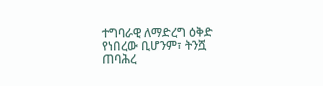ተግባራዊ ለማድረግ ዕቅድ የነበረው ቢሆንም፣ ትንሿ ጠባሕረ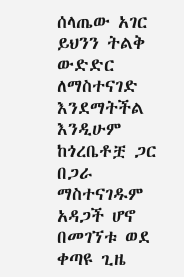ሰላጤው አገር ይህንን ትልቅ ውድድር ለማስተናገድ እንደማትችል እንዲሁም ከጎረቤቶቿ ጋር በጋራ ማስተናገዱም አዳጋች ሆኖ በመገኘቱ ወደ ቀጣዩ ጊዜ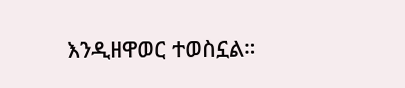እንዲዘዋወር ተወስኗል።